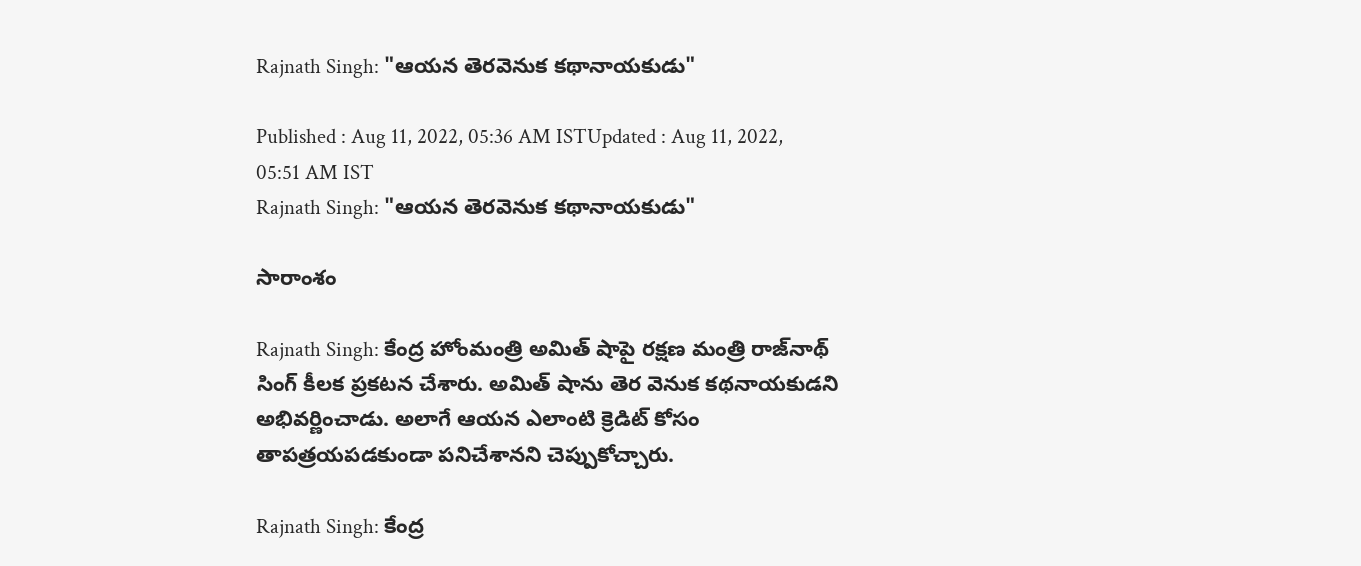Rajnath Singh: "ఆయ‌న తెర‌వెనుక క‌థానాయ‌కుడు"

Published : Aug 11, 2022, 05:36 AM ISTUpdated : Aug 11, 2022, 05:51 AM IST
Rajnath Singh: "ఆయ‌న తెర‌వెనుక క‌థానాయ‌కుడు"

సారాంశం

Rajnath Singh: కేంద్ర హోంమంత్రి అమిత్ షాపై రక్షణ మంత్రి రాజ్‌నాథ్ సింగ్ కీల‌క‌ ప్రకటన చేశారు. అమిత్ షాను తెర వెనుక క‌థ‌నాయ‌కుడ‌ని అభివర్ణించాడు. అలాగే ఆయ‌న ఎలాంటి క్రెడిట్ కోసం తాపత్రయపడకుండా పనిచేశానని చెప్పుకోచ్చారు.

Rajnath Singh: కేంద్ర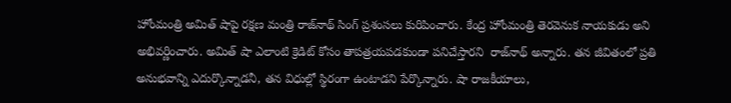హోంమంత్రి అమిత్ షాపై రక్షణ మంత్రి రాజ్‌నాథ్ సింగ్ ప్ర‌శంస‌లు కురిపించారు. కేంద్ర హోంమంత్రి తెరవెనుక నాయ‌కుడు అని అభివర్ణించారు. అమిత్ షా ఎలాంటి క్రెడిట్ కోసం తాపత్రయపడకుండా ప‌నిచేస్తార‌ని  రాజ్‌నాథ్ అన్నారు. తన జీవితంలో ప్ర‌తి అనుభవాన్ని ఎదుర్కొన్నాడ‌నీ, తన విధుల్లో స్థిరంగా ఉంటాడ‌ని పేర్కొన్నారు. షా రాజకీయాలు,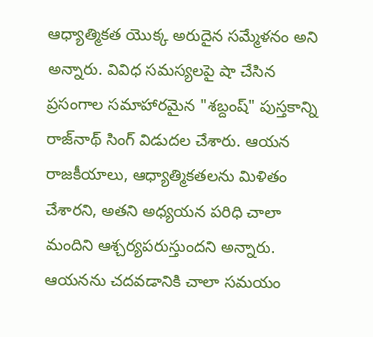ఆధ్యాత్మికత యొక్క అరుదైన సమ్మేళనం అని అన్నారు. వివిధ సమస్యలపై షా చేసిన ప్రసంగాల సమాహారమైన "శబ్దంష్" పుస్తకాన్ని రాజ్‌నాథ్ సింగ్ విడుద‌ల చేశారు. ఆయ‌న రాజకీయాలు, ఆధ్యాత్మికతల‌ను మిళితం చేశారని, అతని అధ్యయన పరిధి చాలా మందిని ఆశ్చర్యపరుస్తుందని అన్నారు. ఆయ‌న‌ను చదవడానికి చాలా సమయం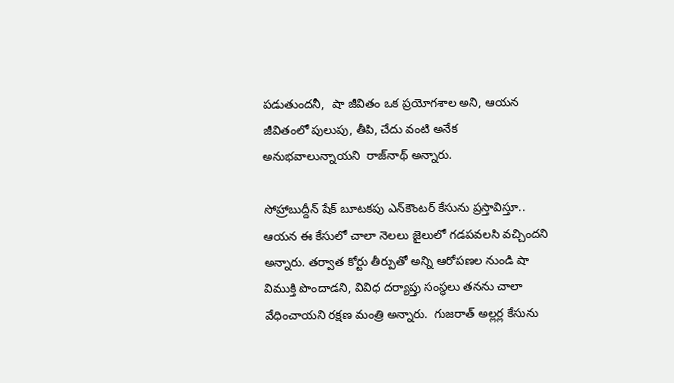ప‌డుతుంద‌నీ,  షా జీవితం ఒక ప్రయోగశాల అని, ఆయ‌న జీవితంలో పులుపు, తీపి, చేదు వంటి అనేక‌ అనుభవాలున్నాయ‌ని  రాజ్‌నాథ్ అన్నారు.

సోహ్రాబుద్దీన్ షేక్ బూటకపు ఎన్‌కౌంటర్ కేసును ప్రస్తావిస్తూ.. ఆయ‌న ఈ కేసులో చాలా నెలలు జైలులో గడపవలసి వచ్చిందని అన్నారు. తర్వాత కోర్టు తీర్పుతో అన్ని ఆరోపణల నుండి షా విముక్తి పొందాడ‌ని, వివిధ దర్యాప్తు సంస్థలు తనను చాలా వేధించాయని రక్షణ మంత్రి అన్నారు.  గుజరాత్ అల్లర్ల కేసును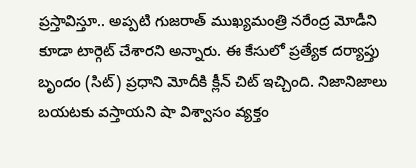ప్రస్తావిస్తూ.. అప్పటి గుజరాత్ ముఖ్యమంత్రి నరేంద్ర మోడీని కూడా టార్గెట్ చేశారని అన్నారు. ఈ కేసులో ప్రత్యేక దర్యాప్తు బృందం (సిట్) ప్రధాని మోదీకి క్లీన్ చిట్ ఇచ్చింది. నిజానిజాలు బయటకు వస్తాయని షా విశ్వాసం వ్యక్తం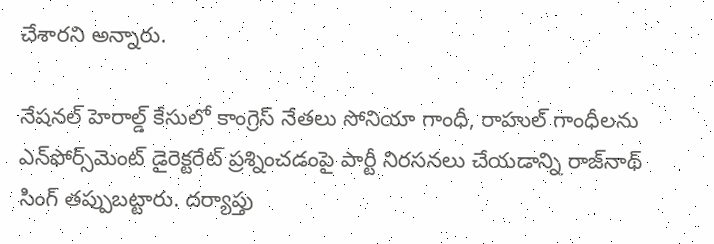చేశారని అన్నారు.

నేషనల్ హెరాల్డ్ కేసులో కాంగ్రెస్ నేతలు సోనియా గాంధీ, రాహుల్ గాంధీలను ఎన్‌ఫోర్స్‌మెంట్ డైరెక్టరేట్ ప్రశ్నించడంపై పార్టీ నిరసనలు చేయ‌డాన్ని రాజ్‌నాథ్ సింగ్ త‌ప్పుబ‌ట్టారు. దర్యాప్తు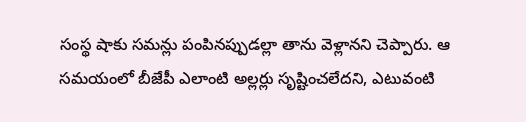సంస్థ షాకు సమన్లు పంపినప్పుడల్లా తాను వెళ్లానని చెప్పారు. ఆ స‌మ‌యంలో బీజేపీ ఎలాంటి అల్ల‌ర్లు సృష్టించ‌లేద‌ని, ఎటువంటి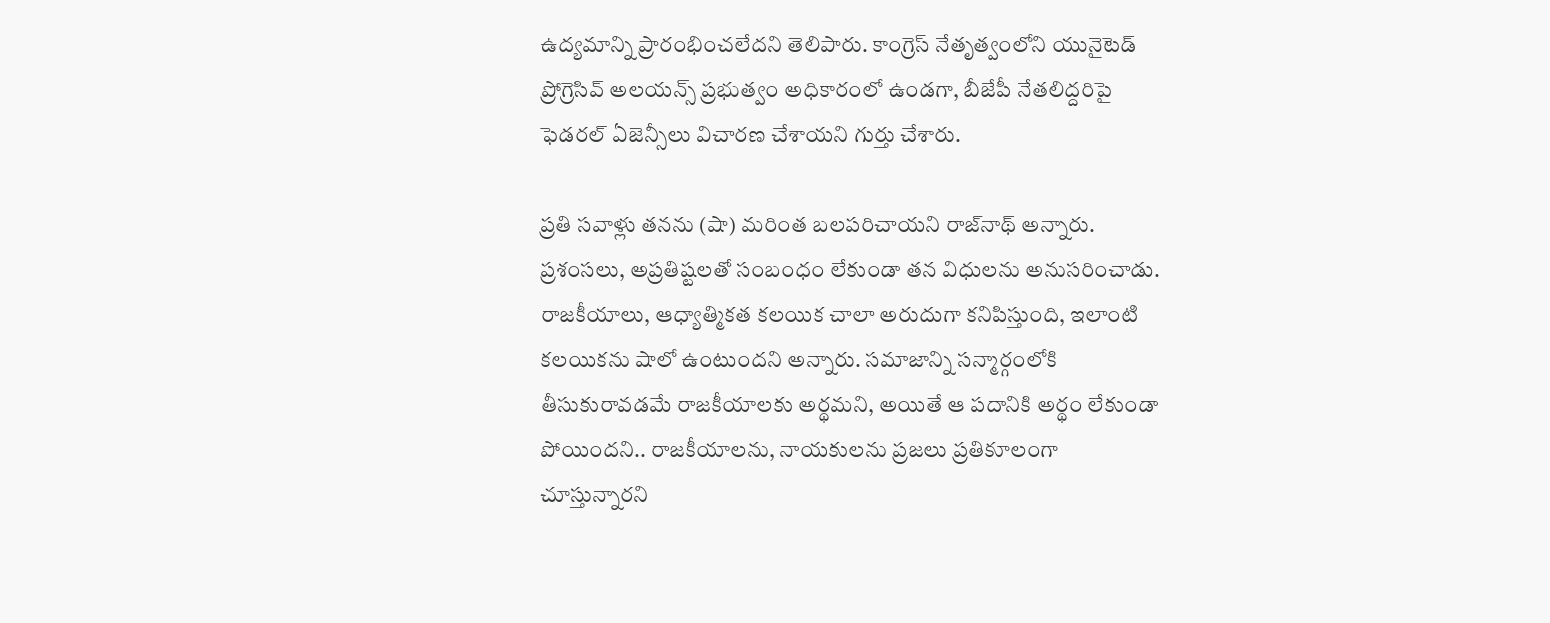ఉద్యమాన్ని ప్రారంభించలేదని తెలిపారు. కాంగ్రెస్ నేతృత్వంలోని యునైటెడ్ ప్రోగ్రెసివ్ అలయన్స్ ప్రభుత్వం అధికారంలో ఉండగా, బీజేపీ నేతలిద్దరిపై ఫెడరల్ ఏజెన్సీలు విచారణ చేశాయ‌ని గుర్తు చేశారు.

ప్రతి సవాళ్లు తనను (షా) మరింత బలపరిచాయని రాజ్‌నాథ్ అన్నారు. ప్రశంసలు, అప్రతిష్టలతో సంబంధం లేకుండా తన విధులను అనుసరించాడు. రాజకీయాలు, ఆధ్యాత్మికత కలయిక చాలా అరుదుగా కనిపిస్తుంది, ఇలాంటి క‌ల‌యిక‌ను షాలో ఉంటుందని అన్నారు. సమాజాన్ని సన్మార్గంలోకి తీసుకురావడమే రాజకీయాలకు అర్థమని, అయితే ఆ పదానికి అర్థం లేకుండా పోయిందని.. రాజకీయాలను, నాయకులను ప్రజలు ప్రతికూలంగా చూస్తున్నారని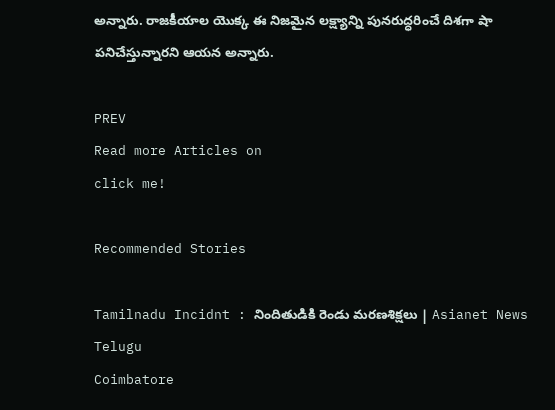అన్నారు. రాజకీయాల యొక్క ఈ నిజమైన లక్ష్యాన్ని పునరుద్ధరించే దిశగా షా పనిచేస్తున్నారని ఆయన అన్నారు.

PREV
Read more Articles on
click me!

Recommended Stories

Tamilnadu Incidnt : నిందితుడికి రెండు మరణశిక్షలు | Asianet News Telugu
Coimbatore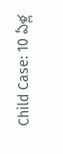Child Case: 10 ఏళ్ల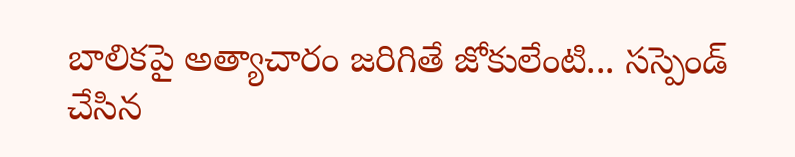బాలికపై అత్యాచారం జరిగితే జోకులేంటి... సస్పెండ్ చేసిన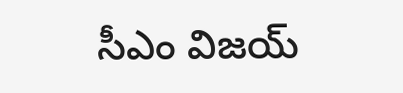సీఎం విజయ్